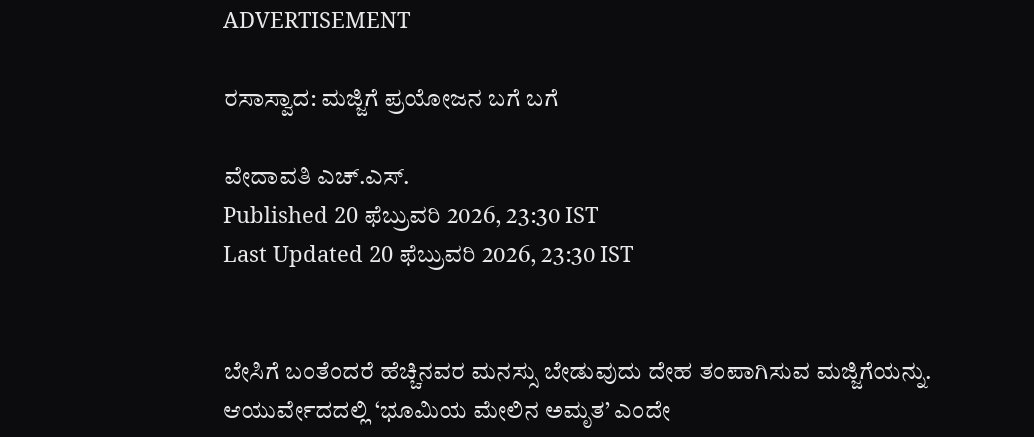ADVERTISEMENT

ರಸಾಸ್ವಾದ: ಮಜ್ಜಿಗೆ ಪ್ರಯೋಜನ ಬಗೆ ಬಗೆ

ವೇದಾವತಿ ಎಚ್.ಎಸ್.
Published 20 ಫೆಬ್ರುವರಿ 2026, 23:30 IST
Last Updated 20 ಫೆಬ್ರುವರಿ 2026, 23:30 IST


ಬೇಸಿಗೆ ಬಂತೆಂದರೆ ಹೆಚ್ಚಿನವರ ಮನಸ್ಸು ಬೇಡುವುದು ದೇಹ ತಂಪಾಗಿಸುವ ಮಜ್ಜಿಗೆಯನ್ನು. ಆಯುರ್ವೇದದಲ್ಲಿ ‘ಭೂಮಿಯ ಮೇಲಿನ ಅಮೃತ’ ಎಂದೇ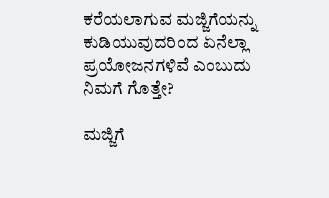ಕರೆಯಲಾಗುವ ಮಜ್ಜಿಗೆಯನ್ನು ಕುಡಿಯುವುದರಿಂದ ಏನೆಲ್ಲಾ ಪ್ರಯೋಜನಗಳಿವೆ ಎಂಬುದು ನಿಮಗೆ ಗೊತ್ತೇ?

ಮಜ್ಜಿಗೆ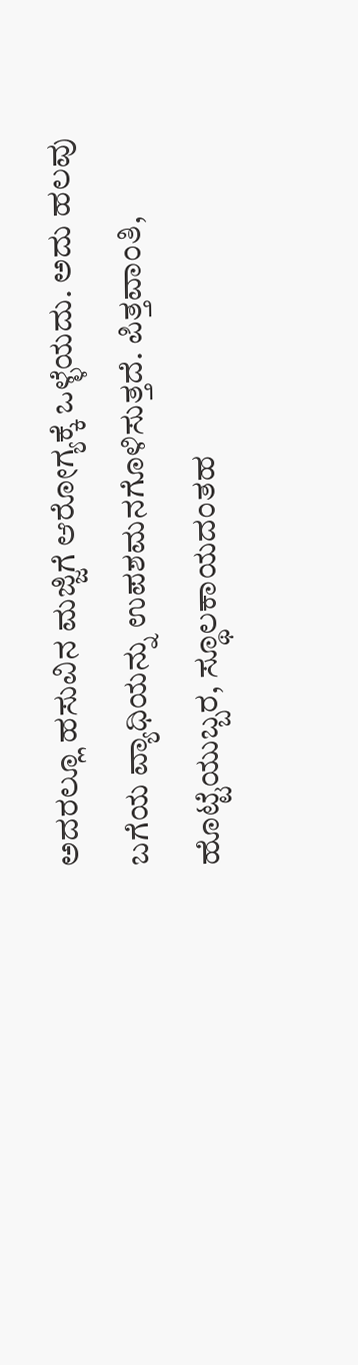ಅದರಲ್ಲೂ ಹಸುವಿನ ಮಜ್ಜಿಗೆ ಆರೋಗ್ಯಕ್ಕೆ ಒಳ್ಳೆಯದು. ಅದು ಹಲವು ಬಗೆಯ ವ್ಯಾಧಿಯನ್ನು ಉಪಶಮನಗೊಳಿಸುತ್ತದೆ. ಪಿತ್ತವಾಂತಿ, ಹೊಟ್ಟೆಯುಬ್ಬರ, ಸ್ಥೂಲಕಾಯದಂತಹ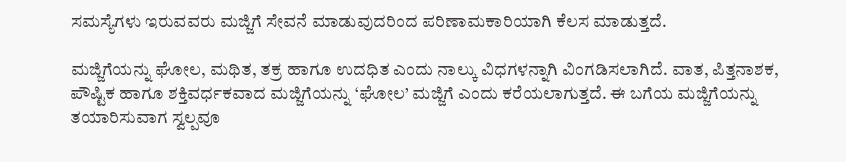ಸಮಸ್ಯೆಗಳು ಇರುವವರು ಮಜ್ಜಿಗೆ ಸೇವನೆ ಮಾಡುವುದರಿಂದ ಪರಿಣಾಮಕಾರಿಯಾಗಿ ಕೆಲಸ ಮಾಡುತ್ತದೆ.

ಮಜ್ಜಿಗೆಯನ್ನು ಘೋಲ, ಮಥಿತ, ತಕ್ರ ಹಾಗೂ ಉದಧಿತ ಎಂದು ನಾಲ್ಕು ವಿಧಗಳನ್ನಾಗಿ ವಿಂಗಡಿಸಲಾಗಿದೆ. ವಾತ, ಪಿತ್ತನಾಶಕ, ಪೌಷ್ಟಿಕ ಹಾಗೂ ಶಕ್ತಿವರ್ಧಕವಾದ ಮಜ್ಜಿಗೆಯನ್ನು ‘ಘೋಲ’ ಮಜ್ಜಿಗೆ ಎಂದು ಕರೆಯಲಾಗುತ್ತದೆ. ಈ ಬಗೆಯ ಮಜ್ಜಿಗೆಯನ್ನು ತಯಾರಿಸುವಾಗ ಸ್ವಲ್ಪವೂ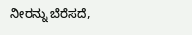ನೀರನ್ನು ಬೆರೆಸದೆ,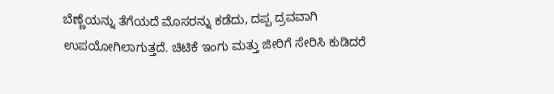ಬೆಣ್ಣೆಯನ್ನು ತೆಗೆಯದೆ ಮೊಸರನ್ನು ಕಡೆದು, ದಪ್ಪ ದ್ರವವಾಗಿ ಉಪಯೋಗಿಲಾಗುತ್ತದೆ. ಚಿಟಿಕೆ ಇಂಗು ಮತ್ತು ಜೀರಿಗೆ ಸೇರಿಸಿ ಕುಡಿದರೆ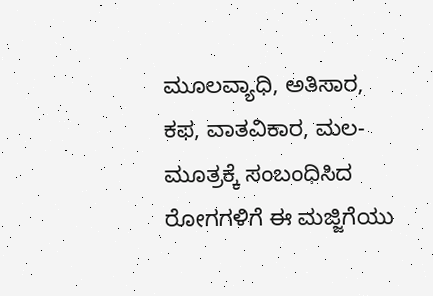ಮೂಲವ್ಯಾಧಿ, ಅತಿಸಾರ, ಕಫ, ವಾತವಿಕಾರ, ಮಲ-ಮೂತ್ರಕ್ಕೆ ಸಂಬಂಧಿಸಿದ ರೋಗಗಳಿಗೆ ಈ ಮಜ್ಜಿಗೆಯು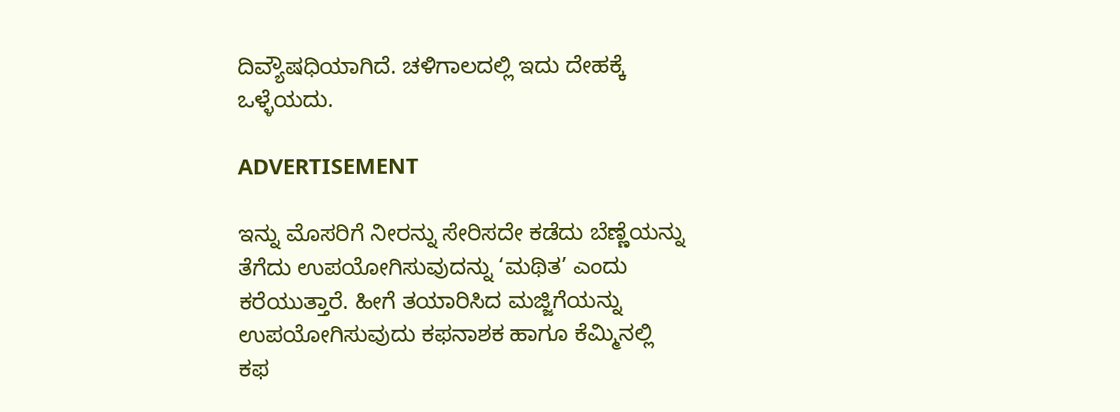ದಿವ್ಯೌಷಧಿಯಾಗಿದೆ. ಚಳಿಗಾಲದಲ್ಲಿ ಇದು ದೇಹಕ್ಕೆ ಒಳ್ಳೆಯದು.

ADVERTISEMENT

ಇನ್ನು ಮೊಸರಿಗೆ ನೀರನ್ನು ಸೇರಿಸದೇ ಕಡೆದು ಬೆಣ್ಣೆಯನ್ನು ತೆಗೆದು ಉಪಯೋಗಿಸುವುದನ್ನು ‘ಮಥಿತ’ ಎಂದು ಕರೆಯುತ್ತಾರೆ. ಹೀಗೆ ತಯಾರಿಸಿದ ಮಜ್ಜಿಗೆಯನ್ನು ಉಪಯೋಗಿಸುವುದು ಕಫನಾಶಕ ಹಾಗೂ ಕೆಮ್ಮಿನಲ್ಲಿ ಕಫ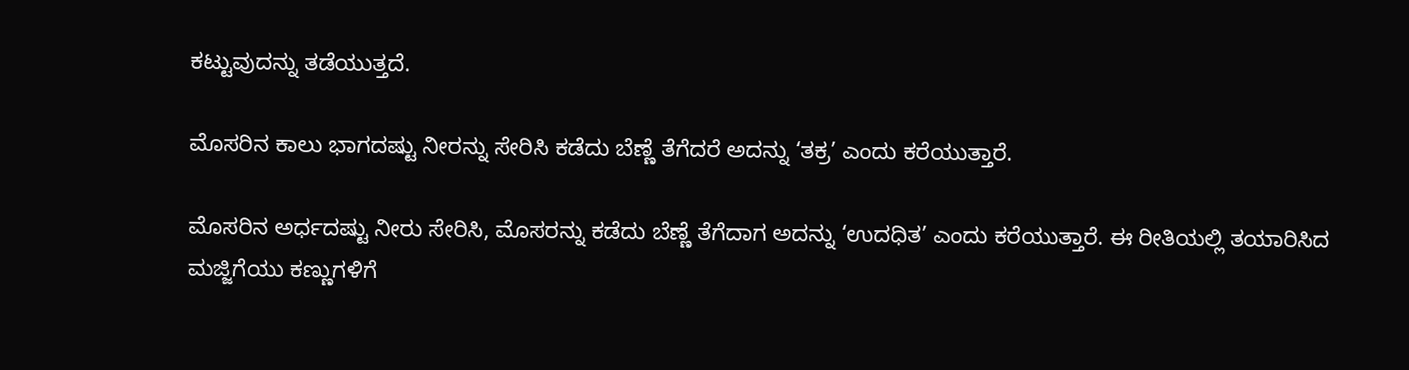ಕಟ್ಟುವುದನ್ನು ತಡೆಯುತ್ತದೆ.

ಮೊಸರಿನ ಕಾಲು ಭಾಗದಷ್ಟು ನೀರನ್ನು ಸೇರಿಸಿ ಕಡೆದು ಬೆಣ್ಣೆ ತೆಗೆದರೆ ಅದನ್ನು ‘ತಕ್ರ’ ಎಂದು ಕರೆಯುತ್ತಾರೆ.

ಮೊಸರಿನ ಅರ್ಧದಷ್ಟು ನೀರು ಸೇರಿಸಿ, ಮೊಸರನ್ನು ಕಡೆದು ಬೆಣ್ಣೆ ತೆಗೆದಾಗ ಅದನ್ನು ‘ಉದಧಿತ’ ಎಂದು ಕರೆಯುತ್ತಾರೆ. ಈ ರೀತಿಯಲ್ಲಿ ತಯಾರಿಸಿದ ಮಜ್ಜಿಗೆಯು ಕಣ್ಣುಗಳಿಗೆ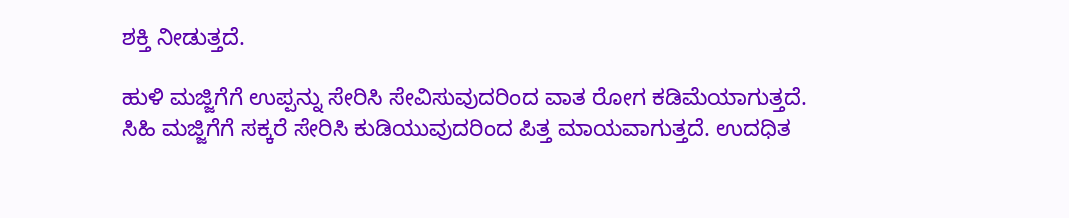ಶಕ್ತಿ ನೀಡುತ್ತದೆ.

ಹುಳಿ ಮಜ್ಜಿಗೆಗೆ ಉಪ್ಪನ್ನು ಸೇರಿಸಿ ಸೇವಿಸುವುದರಿಂದ ವಾತ ರೋಗ ಕಡಿಮೆಯಾಗುತ್ತದೆ. ಸಿಹಿ ಮಜ್ಜಿಗೆಗೆ ಸಕ್ಕರೆ ಸೇರಿಸಿ ಕುಡಿಯುವುದರಿಂದ ಪಿತ್ತ ಮಾಯವಾಗುತ್ತದೆ. ಉದಧಿತ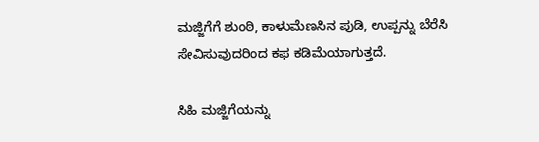ಮಜ್ಜಿಗೆಗೆ ಶುಂಠಿ, ಕಾಳುಮೆಣಸಿನ ಪುಡಿ, ಉಪ್ಪನ್ನು ಬೆರೆಸಿ ಸೇವಿಸುವುದರಿಂದ ಕಫ ಕಡಿಮೆಯಾಗುತ್ತದೆ.

ಸಿಹಿ ಮಜ್ಜಿಗೆಯನ್ನು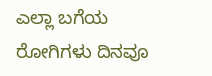ಎಲ್ಲಾ ಬಗೆಯ ರೋಗಿಗಳು ದಿನವೂ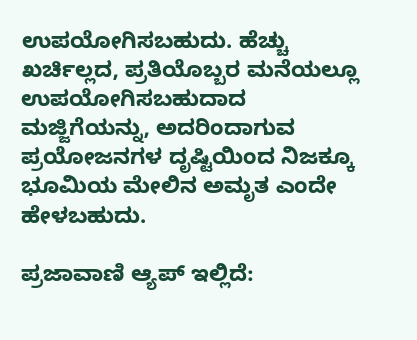ಉಪಯೋಗಿಸಬಹುದು. ಹೆಚ್ಚು ಖರ್ಚಿಲ್ಲದ, ಪ್ರತಿಯೊಬ್ಬರ ಮನೆಯಲ್ಲೂ ಉಪಯೋಗಿಸಬಹುದಾದ ಮಜ್ಜಿಗೆಯನ್ನು, ಅದರಿಂದಾಗುವ ಪ್ರಯೋಜನಗಳ ದೃಷ್ಟಿಯಿಂದ ನಿಜಕ್ಕೂ ಭೂಮಿಯ ಮೇಲಿನ ಅಮೃತ ಎಂದೇ ಹೇಳಬಹುದು.

ಪ್ರಜಾವಾಣಿ ಆ್ಯಪ್ ಇಲ್ಲಿದೆ: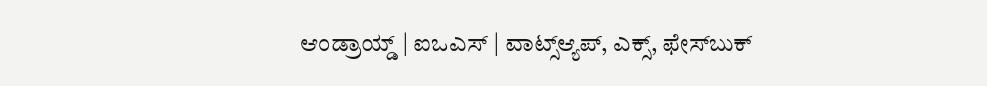ಆಂಡ್ರಾಯ್ಡ್ | ಐಒಎಸ್ | ವಾಟ್ಸ್ಆ್ಯಪ್, ಎಕ್ಸ್, ಫೇಸ್‌ಬುಕ್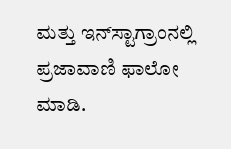ಮತ್ತು ಇನ್‌ಸ್ಟಾಗ್ರಾಂನಲ್ಲಿ ಪ್ರಜಾವಾಣಿ ಫಾಲೋ ಮಾಡಿ.